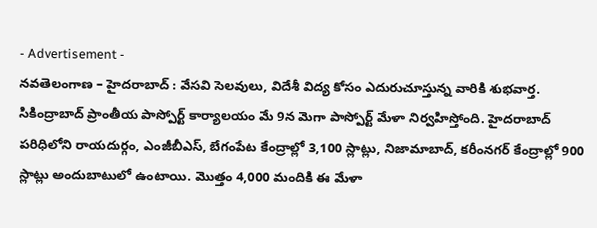- Advertisement -
నవతెలంగాణ – హైదరాబాద్ : వేసవి సెలవులు, విదేశీ విద్య కోసం ఎదురుచూస్తున్న వారికి శుభవార్త. సికింద్రాబాద్ ప్రాంతీయ పాస్పోర్ట్ కార్యాలయం మే 9న మెగా పాస్పోర్ట్ మేళా నిర్వహిస్తోంది. హైదరాబాద్ పరిధిలోని రాయదుర్గం, ఎంజీబీఎస్, బేగంపేట కేంద్రాల్లో 3,100 స్లాట్లు, నిజామాబాద్, కరీంనగర్ కేంద్రాల్లో 900 స్లాట్లు అందుబాటులో ఉంటాయి. మొత్తం 4,000 మందికి ఈ మేళా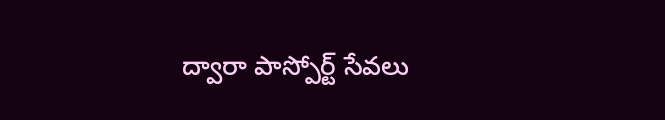ద్వారా పాస్పోర్ట్ సేవలు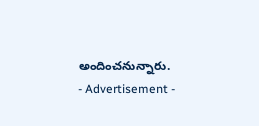అందించనున్నారు.
- Advertisement -